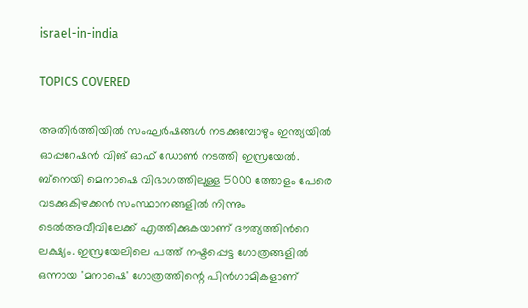israel-in-india

TOPICS COVERED

അതിര്‍ത്തിയില്‍ സംഘര്‍ഷങ്ങള്‍ നടക്കുമ്പോഴും ഇന്ത്യയില്‍ ഓപ്പറേഷന്‍ വിങ് ഓഫ് ഡോണ്‍ നടത്തി ഇസ്രയേല്‍.  ബ്നെയി മെനാഷെ വിഭാഗത്തിലുള്ള 5000 ത്തോളം പേരെ വടക്കുകിഴക്കന്‍ സംസ്ഥാനങ്ങളില്‍ നിന്നും ടെല്‍അവീവിലേക്ക് എത്തിക്കുകയാണ് ദൗത്യത്തിന്‍റെ ലക്ഷ്യം. ഇസ്രയേലിലെ പത്ത് നഷ്ടപ്പെട്ട ഗോത്രങ്ങളിൽ ഒന്നായ 'മനാഷെ' ഗോത്രത്തിന്റെ പിൻഗാമികളാണ്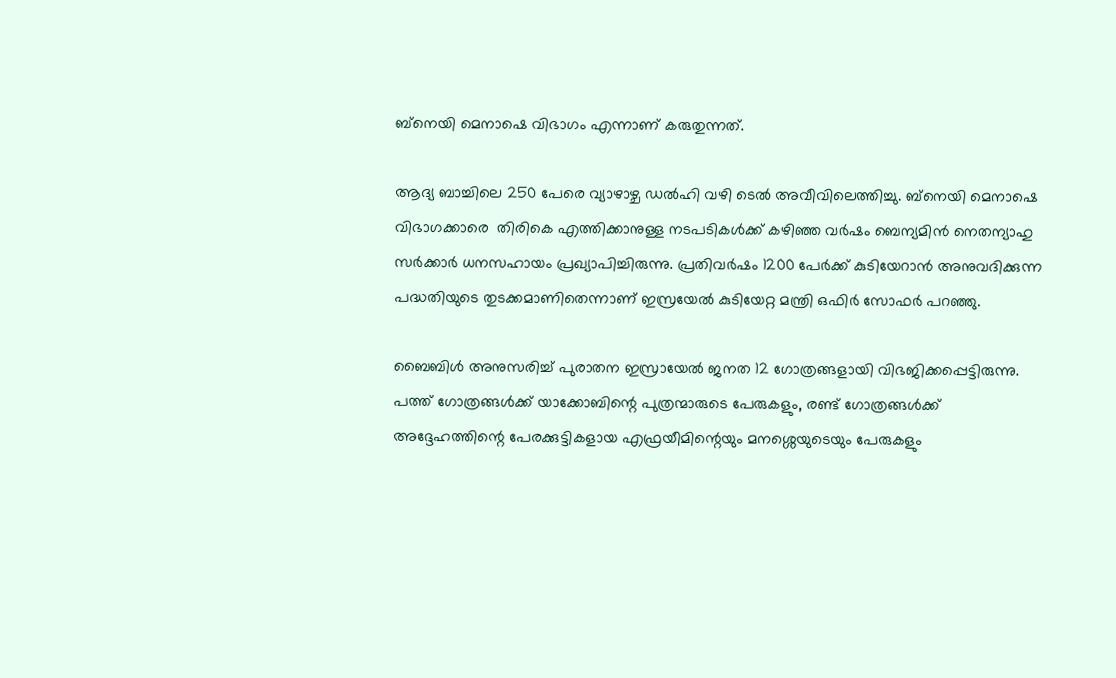ബ്നെയി മെനാഷെ വിഭാഗം എന്നാണ് കരുതുന്നത്.

ആദ്യ ബാച്ചിലെ 250 പേരെ വ്യാഴാഴ്ച ഡല്‍ഹി വഴി ടെല്‍ അവീവിലെത്തിച്ചു. ബ്നെയി മെനാഷെ വിഭാഗക്കാരെ  തിരികെ എത്തിക്കാനുള്ള നടപടികള്‍ക്ക് കഴിഞ്ഞ വര്‍ഷം ബെന്യമിന്‍ നെതന്യാഹു സര്‍ക്കാര്‍ ധനസഹായം പ്രഖ്യാപിച്ചിരുന്നു. പ്രതിവർഷം 1200 പേർക്ക് കുടിയേറാൻ അനുവദിക്കുന്ന പദ്ധതിയുടെ തുടക്കമാണിതെന്നാണ് ഇസ്രയേൽ കുടിയേറ്റ മന്ത്രി ഒഫിർ സോഫർ പറഞ്ഞു.

ബൈബിൾ അനുസരിച്ച് പുരാതന ഇസ്രായേൽ ജനത 12 ഗോത്രങ്ങളായി വിഭജിക്കപ്പെട്ടിരുന്നു. പത്ത് ഗോത്രങ്ങൾക്ക് യാക്കോബിന്റെ പുത്രന്മാരുടെ പേരുകളും, രണ്ട് ഗോത്രങ്ങൾക്ക് അദ്ദേഹത്തിന്റെ പേരക്കുട്ടികളായ എഫ്രയീമിന്റെയും മനശ്ശെയുടെയും പേരുകളും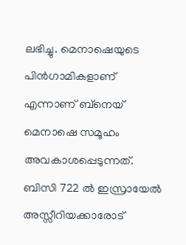ലഭിച്ചു. മെനാഷെയുടെ പിൻഗാമികളാണ് എന്നാണ് ബ്നെയ് മെനാഷെ സമൂഹം അവകാശപ്പെടുന്നത്. ബിസി 722 ല്‍ ഇസ്രായേൽ അസ്സീറിയക്കാരോട്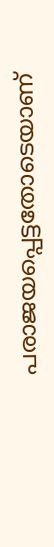പരാജയപ്പെട്ടതോടെയാണ്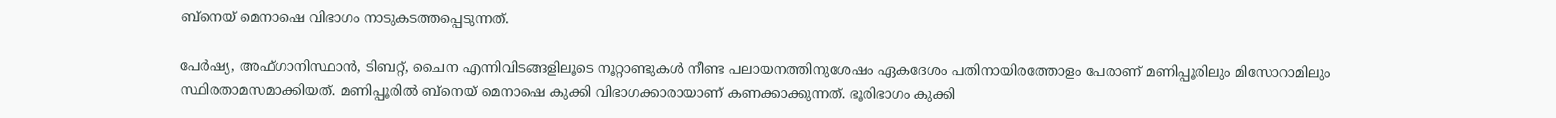ബ്നെയ് മെനാഷെ വിഭാഗം നാടുകടത്തപ്പെടുന്നത്.

പേർഷ്യ, അഫ്ഗാനിസ്ഥാൻ, ടിബറ്റ്, ചൈന എന്നിവിടങ്ങളിലൂടെ നൂറ്റാണ്ടുകൾ നീണ്ട പലായനത്തിനുശേഷം ഏകദേശം പതിനായിരത്തോളം പേരാണ് മണിപ്പൂരിലും മിസോറാമിലും സ്ഥിരതാമസമാക്കിയത്. മണിപ്പൂരില്‍ ബ്നെയ് മെനാഷെ കുക്കി വിഭാഗക്കാരായാണ് കണക്കാക്കുന്നത്. ഭൂരിഭാഗം കുക്കി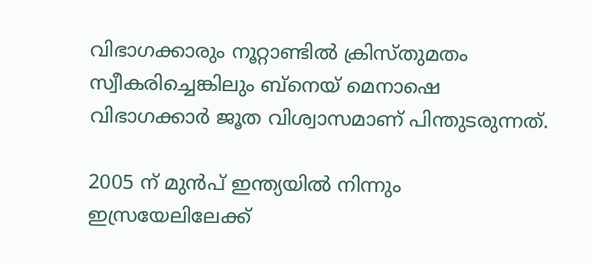വിഭാഗക്കാരും നൂറ്റാണ്ടില്‍ ക്രിസ്തുമതം സ്വീകരിച്ചെങ്കിലും ബ്നെയ് മെനാഷെ വിഭാഗക്കാര്‍ ജൂത വിശ്വാസമാണ് പിന്തുടരുന്നത്.

2005 ന് മുന്‍പ് ഇന്ത്യയിൽ നിന്നും ഇസ്രയേലിലേക്ക്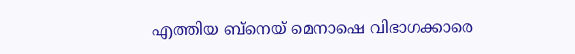എത്തിയ ബ്നെയ് മെനാഷെ വിഭാഗക്കാരെ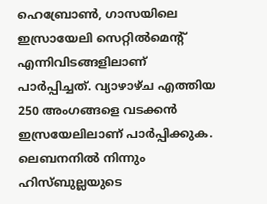ഹെബ്രോൺ, ഗാസയിലെ ഇസ്രായേലി സെറ്റില്‍മെന്‍റ് എന്നിവിടങ്ങളിലാണ് പാര്‍പ്പിച്ചത്. വ്യാഴാഴ്ച എത്തിയ 250 അംഗങ്ങളെ വടക്കൻ ഇസ്രയേലിലാണ് പാര്‍പ്പിക്കുക. ലെബനനിൽ നിന്നും ഹിസ്ബുല്ലയുടെ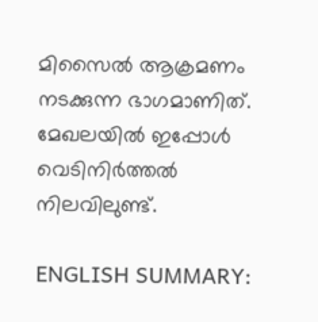മിസൈല്‍ ആക്രമണം നടക്കുന്ന ഭാഗമാണിത്. മേഖലയില്‍ ഇപ്പോള്‍ വെടിനിർത്തൽ നിലവിലുണ്ട്.

ENGLISH SUMMARY: